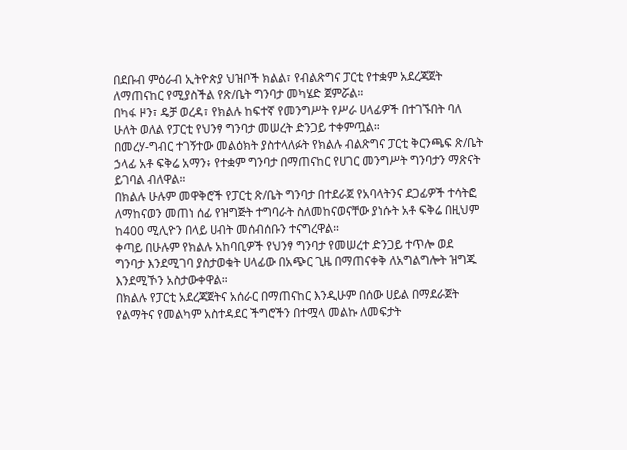በደቡብ ምዕራብ ኢትዮጵያ ህዝቦች ክልል፣ የብልጽግና ፓርቲ የተቋም አደረጃጀት ለማጠናከር የሚያስችል የጽ/ቤት ግንባታ መካሄድ ጀምሯል።
በካፋ ዞን፣ ዴቻ ወረዳ፣ የክልሉ ከፍተኛ የመንግሥት የሥራ ሀላፊዎች በተገኙበት ባለ ሁለት ወለል የፓርቲ የህንፃ ግንባታ መሠረት ድንጋይ ተቀምጧል።
በመረሃ-ግብር ተገኝተው መልዕክት ያስተላለፉት የክልሉ ብልጽግና ፓርቲ ቅርንጫፍ ጽ/ቤት ኃላፊ አቶ ፍቅሬ አማን፥ የተቋም ግንባታ በማጠናከር የሀገር መንግሥት ግንባታን ማጽናት ይገባል ብለዋል።
በክልሉ ሁሉም መዋቅሮች የፓርቲ ጽ/ቤት ግንባታ በተደራጀ የአባላትንና ደጋፊዎች ተሳትፎ ለማከናወን መጠነ ሰፊ የዝግጅት ተግባራት ስለመከናወናቸው ያነሱት አቶ ፍቅሬ በዚህም ከ400 ሚሊዮን በላይ ሀብት መሰብሰቡን ተናግረዋል።
ቀጣይ በሁሉም የክልሉ አከባቢዎች የህንፃ ግንባታ የመሠረተ ድንጋይ ተጥሎ ወደ ግንባታ እንደሚገባ ያስታወቁት ሀላፊው በአጭር ጊዜ በማጠናቀቅ ለአግልግሎት ዝግጁ እንደሚኾን አስታውቀዋል።
በክልሉ የፓርቲ አደረጃጀትና አሰራር በማጠናከር እንዲሁም በሰው ሀይል በማደራጀት የልማትና የመልካም አስተዳደር ችግሮችን በተሟላ መልኩ ለመፍታት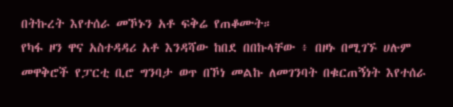በትኩረት እየተሰራ መኾኑን አቶ ፍቅሬ የጠቆሙት።
የካፋ ዞን ዋና አስተዳዳሪ አቶ እንዳሻው ከበደ በበኩላቸው ፥ በዞኑ በሚገኙ ሀሉም መዋቅሮች የፓርቲ ቢሮ ግንባታ ወጥ በኾነ መልኩ ለመገንባት በቁርጠኝነት እየተሰራ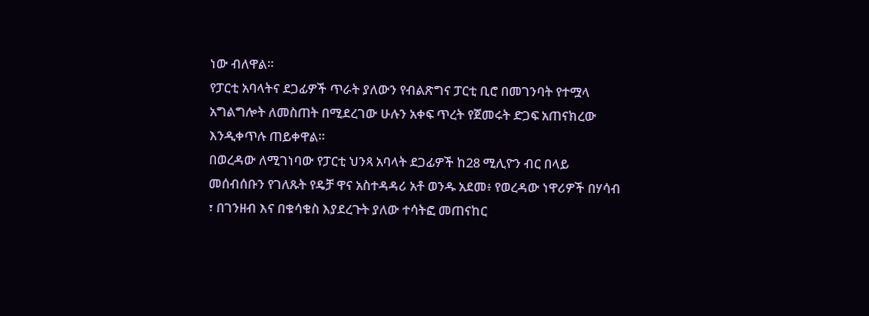ነው ብለዋል።
የፓርቲ አባላትና ደጋፊዎች ጥራት ያለውን የብልጽግና ፓርቲ ቢሮ በመገንባት የተሟላ አግልግሎት ለመስጠት በሚደረገው ሁሉን አቀፍ ጥረት የጀመሩት ድጋፍ አጠናክረው እንዲቀጥሉ ጠይቀዋል።
በወረዳው ለሚገነባው የፓርቲ ህንጻ አባላት ደጋፊዎች ከ28 ሚሊዮን ብር በላይ መሰብሰቡን የገለጹት የዴቻ ዋና አስተዳዳሪ አቶ ወንዱ አደመ፥ የወረዳው ነዋሪዎች በሃሳብ ፣ በገንዘብ እና በቁሳቁስ እያደረጉት ያለው ተሳትፎ መጠናከር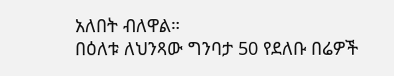አለበት ብለዋል።
በዕለቱ ለህንጻው ግንባታ 50 የደለቡ በሬዎች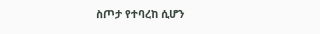ስጦታ የተባረከ ሲሆን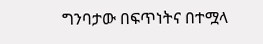ግንባታው በፍጥነትና በተሟላ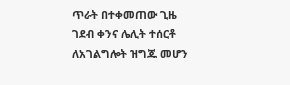ጥራት በተቀመጠው ጊዜ ገደብ ቀንና ሌሊት ተሰርቶ ለአገልግሎት ዝግጁ መሆን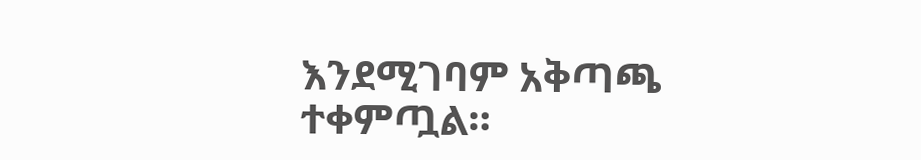እንደሚገባም አቅጣጫ ተቀምጧል።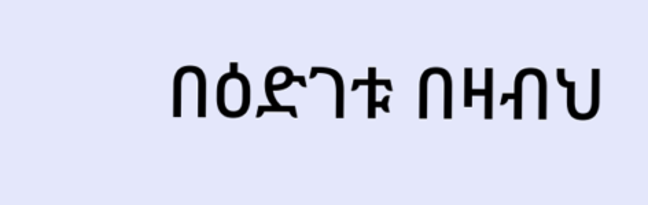በዕድገቱ በዛብህ